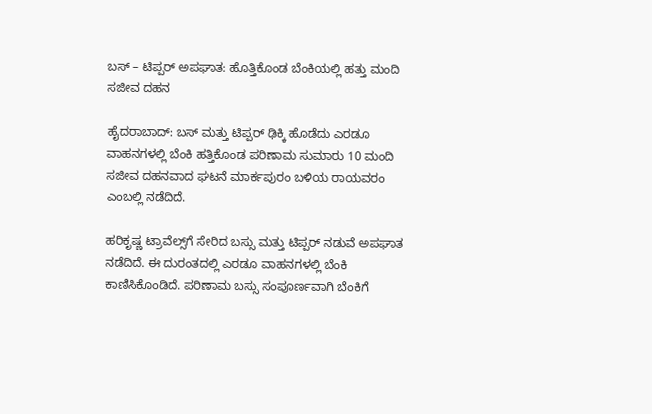ಬಸ್ – ಟಿಪ್ಪರ್ ‌ಅಪಘಾತ: ಹೊತ್ತಿಕೊಂಡ ಬೆಂಕಿಯಲ್ಲಿ ಹತ್ತು ಮಂದಿ ಸಜೀವ ದಹನ

ಹೈದರಾಬಾದ್: ಬಸ್‌ ಮತ್ತು ಟಿಪ್ಪರ್ ಢಿಕ್ಕಿ ಹೊಡೆದು ಎರಡೂ ವಾಹನಗಳಲ್ಲಿ ಬೆಂಕಿ ಹತ್ತಿಕೊಂಡ ಪರಿಣಾಮ ಸುಮಾರು 10 ಮಂದಿ ಸಜೀವ ದಹನವಾದ ಘಟನೆ ಮಾರ್ಕಪುರಂ ಬಳಿಯ ರಾಯವರಂ ಎಂಬಲ್ಲಿ ನಡೆದಿದೆ.

ಹರಿಕೃಷ್ಣ ಟ್ರಾವೆಲ್ಸ್‌ಗೆ ‌ಸೇರಿದ ಬಸ್ಸು ಮತ್ತು ಟಿಪ್ಪರ್ ನಡುವೆ ಅಪಘಾತ ನಡೆದಿದೆ. ಈ ದುರಂತದಲ್ಲಿ ಎರಡೂ ವಾಹನಗಳಲ್ಲಿ ಬೆಂಕಿ ಕಾಣಿಸಿಕೊಂಡಿದೆ. ಪರಿಣಾಮ ಬಸ್ಸು ಸಂಪೂರ್ಣವಾಗಿ ಬೆಂಕಿಗೆ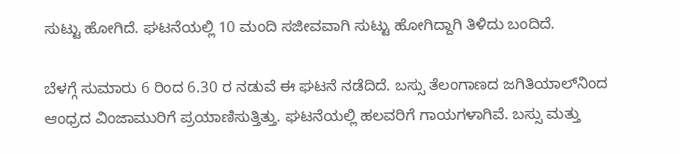ಸುಟ್ಟು ಹೋಗಿದೆ. ಘಟನೆಯಲ್ಲಿ 10 ಮಂದಿ ಸಜೀವವಾಗಿ ಸುಟ್ಟು ಹೋಗಿದ್ದಾಗಿ ತಿಳಿದು ಬಂದಿದೆ.

ಬೆಳಗ್ಗೆ ಸುಮಾರು 6 ರಿಂದ 6.30 ರ ನಡುವೆ ಈ ಘಟನೆ ನಡೆದಿದೆ. ಬಸ್ಸು ತೆಲಂಗಾಣದ ಜಗಿತಿಯಾಲ್‌ನಿಂದ ಆಂಧ್ರದ ವಿಂಜಾಮುರಿಗೆ ಪ್ರಯಾಣಿಸುತ್ತಿತ್ತು. ಘಟನೆಯಲ್ಲಿ ಹಲವರಿಗೆ ಗಾಯಗಳಾಗಿವೆ. ಬಸ್ಸು ಮತ್ತು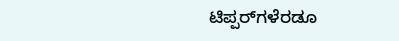ಟಿಪ್ಪರ್‌ಗಳೆರಡೂ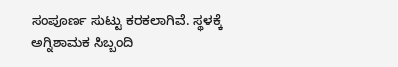ಸಂಪೂರ್ಣ ಸುಟ್ಟು ಕರಕಲಾಗಿವೆ. ಸ್ಥಳಕ್ಕೆ ಅಗ್ನಿಶಾಮಕ ಸಿಬ್ಬಂದಿ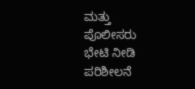ಮತ್ತು ಪೊಲೀಸರು ಭೇಟಿ ನೀಡಿ ಪರಿಶೀಲನೆ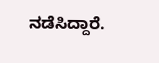ನಡೆಸಿದ್ದಾರೆ.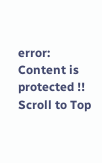error: Content is protected !!
Scroll to Top